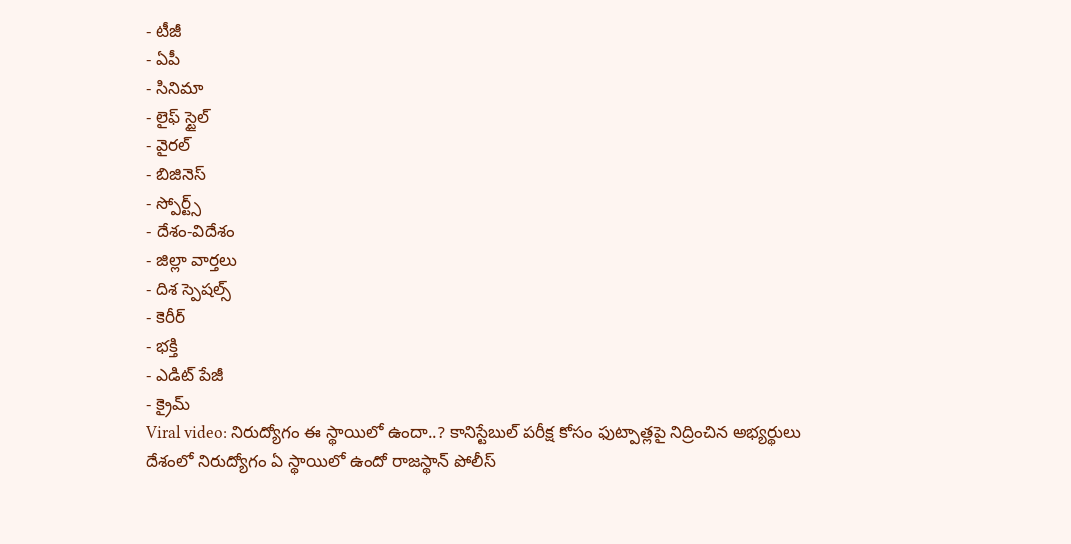- టీజీ
- ఏపీ
- సినిమా
- లైఫ్ స్టైల్
- వైరల్
- బిజినెస్
- స్పోర్ట్స్
- దేశం-విదేశం
- జిల్లా వార్తలు
- దిశ స్పెషల్స్
- కెరీర్
- భక్తి
- ఎడిట్ పేజీ
- క్రైమ్
Viral video: నిరుద్యోగం ఈ స్థాయిలో ఉందా..? కానిస్టేబుల్ పరీక్ష కోసం ఫుట్పాత్లపై నిద్రించిన అభ్యర్థులు
దేశంలో నిరుద్యోగం ఏ స్థాయిలో ఉందో రాజస్థాన్ పోలీస్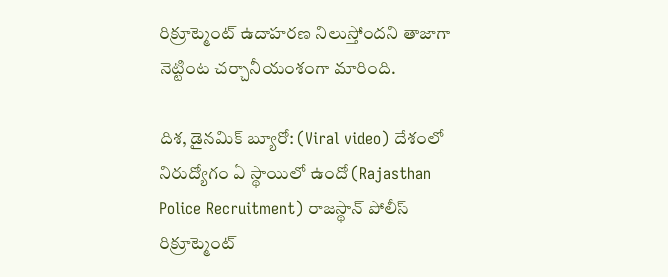రిక్రూట్మెంట్ ఉదాహరణ నిలుస్తోందని తాజాగా నెట్టింట చర్చానీయంశంగా మారింది.

దిశ, డైనమిక్ బ్యూరో: (Viral video) దేశంలో నిరుద్యోగం ఏ స్థాయిలో ఉందో (Rajasthan Police Recruitment) రాజస్థాన్ పోలీస్ రిక్రూట్మెంట్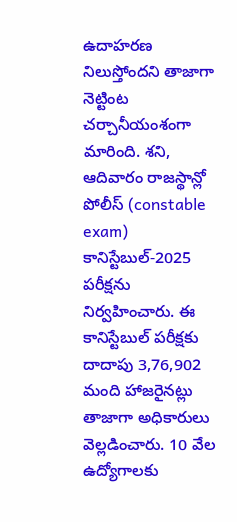ఉదాహరణ నిలుస్తోందని తాజాగా నెట్టింట చర్చానీయంశంగా మారింది. శని, ఆదివారం రాజస్థాన్లో పోలీస్ (constable exam) కానిస్టేబుల్-2025 పరీక్షను నిర్వహించారు. ఈ కానిస్టేబుల్ పరీక్షకు దాదాపు 3,76,902 మంది హాజరైనట్లు తాజాగా అధికారులు వెల్లడించారు. 10 వేల ఉద్యోగాలకు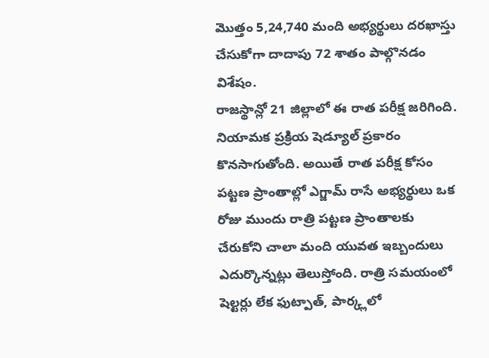మొత్తం 5,24,740 మంది అభ్యర్థులు దరఖాస్తు చేసుకోగా దాదాపు 72 శాతం పాల్గొనడం విశేషం.
రాజస్థాన్లో 21 జిల్లాలో ఈ రాత పరీక్ష జరిగింది. నియామక ప్రక్రియ షెడ్యూల్ ప్రకారం కొనసాగుతోంది. అయితే రాత పరీక్ష కోసం పట్టణ ప్రాంతాల్లో ఎగ్జామ్ రాసే అభ్యర్థులు ఒక రోజు ముందు రాత్రి పట్టణ ప్రాంతాలకు చేరుకోని చాలా మంది యువత ఇబ్బందులు ఎదుర్కొన్నట్లు తెలుస్తోంది. రాత్రి సమయంలో షెల్టర్లు లేక ఫుట్పాత్, పార్క్లలో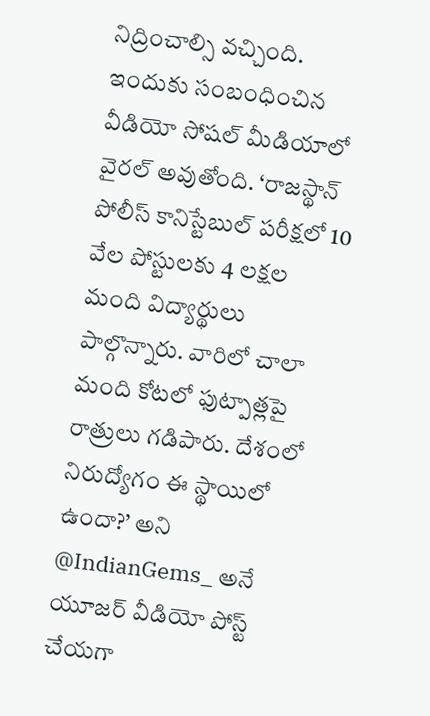నిద్రించాల్సి వచ్చింది.
ఇందుకు సంబంధించిన వీడియో సోషల్ మీడియాలో వైరల్ అవుతోంది. ‘రాజస్థాన్ పోలీస్ కానిస్టేబుల్ పరీక్షలో 10 వేల పోస్టులకు 4 లక్షల మంది విద్యార్థులు పాల్గొన్నారు. వారిలో చాలా మంది కోటలో ఫుట్పాత్లపై రాత్రులు గడిపారు. దేశంలో నిరుద్యోగం ఈ స్థాయిలో ఉందా?’ అని @IndianGems_ అనే యూజర్ వీడియో పోస్ట్ చేయగా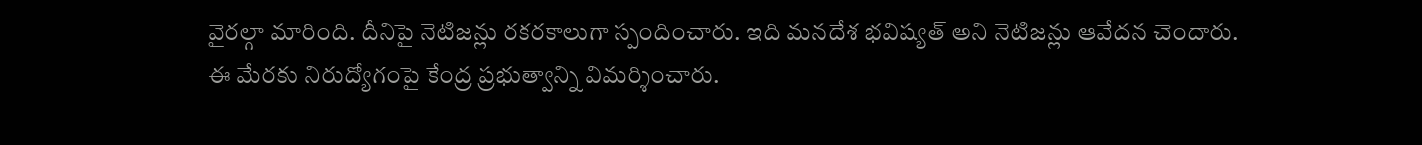వైరల్గా మారింది. దీనిపై నెటిజన్లు రకరకాలుగా స్పందించారు. ఇది మనదేశ భవిష్యత్ అని నెటిజన్లు ఆవేదన చెందారు. ఈ మేరకు నిరుద్యోగంపై కేంద్ర ప్రభుత్వాన్ని విమర్శించారు.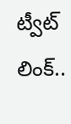ట్వీట్ లింక్..